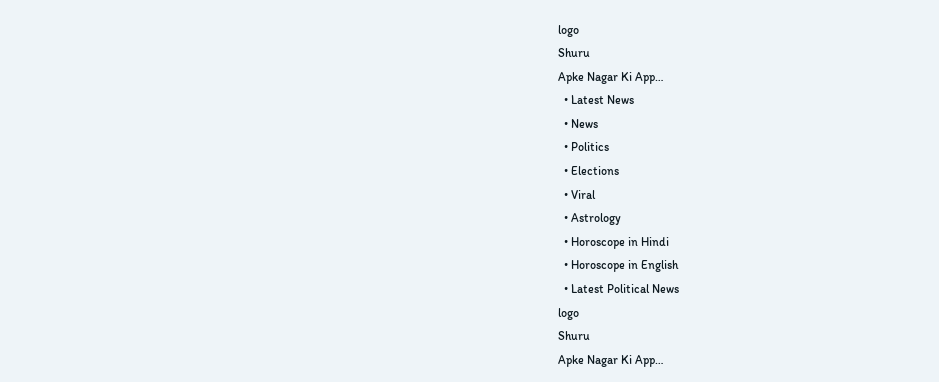logo
Shuru
Apke Nagar Ki App…
  • Latest News
  • News
  • Politics
  • Elections
  • Viral
  • Astrology
  • Horoscope in Hindi
  • Horoscope in English
  • Latest Political News
logo
Shuru
Apke Nagar Ki App…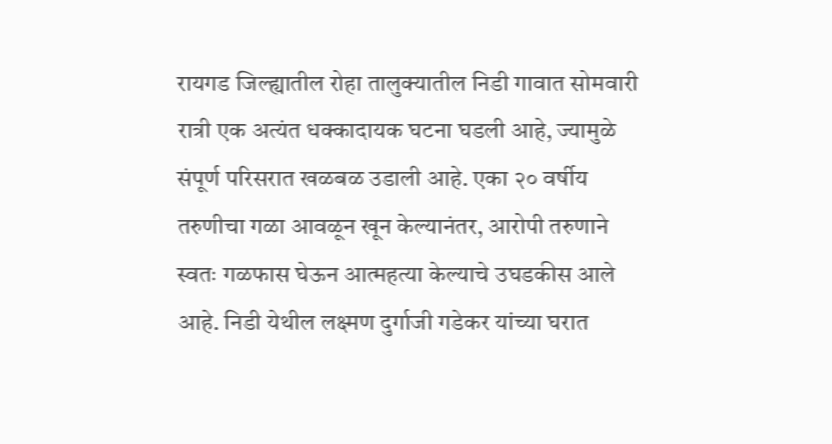रायगड जिल्ह्यातील रोहा तालुक्यातील निडी गावात सोमवारी रात्री एक अत्यंत धक्कादायक घटना घडली आहे, ज्यामुळे संपूर्ण परिसरात खळबळ उडाली आहे. एका २० वर्षीय तरुणीचा गळा आवळून खून केल्यानंतर, आरोपी तरुणाने स्वतः गळफास घेऊन आत्महत्या केल्याचे उघडकीस आले आहे. निडी येथील लक्ष्मण दुर्गाजी गडेकर यांच्या घरात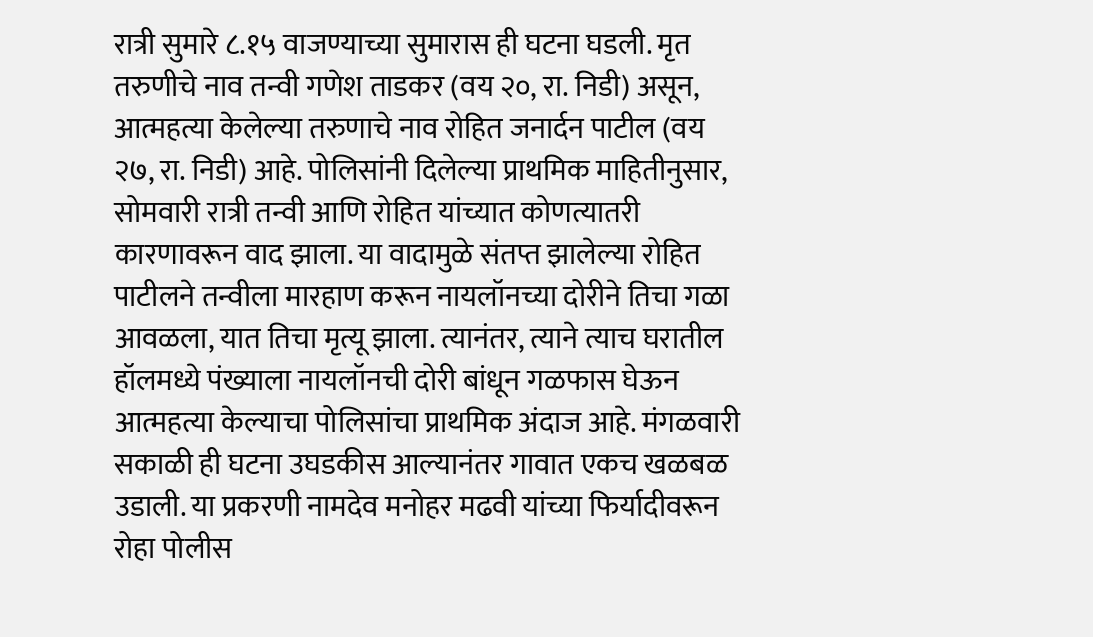रात्री सुमारे ८.१५ वाजण्याच्या सुमारास ही घटना घडली. मृत तरुणीचे नाव तन्वी गणेश ताडकर (वय २०, रा. निडी) असून, आत्महत्या केलेल्या तरुणाचे नाव रोहित जनार्दन पाटील (वय २७, रा. निडी) आहे. पोलिसांनी दिलेल्या प्राथमिक माहितीनुसार, सोमवारी रात्री तन्वी आणि रोहित यांच्यात कोणत्यातरी कारणावरून वाद झाला. या वादामुळे संतप्त झालेल्या रोहित पाटीलने तन्वीला मारहाण करून नायलॉनच्या दोरीने तिचा गळा आवळला, यात तिचा मृत्यू झाला. त्यानंतर, त्याने त्याच घरातील हॉलमध्ये पंख्याला नायलॉनची दोरी बांधून गळफास घेऊन आत्महत्या केल्याचा पोलिसांचा प्राथमिक अंदाज आहे. मंगळवारी सकाळी ही घटना उघडकीस आल्यानंतर गावात एकच खळबळ उडाली. या प्रकरणी नामदेव मनोहर मढवी यांच्या फिर्यादीवरून रोहा पोलीस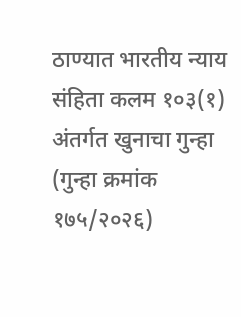ठाण्यात भारतीय न्याय संहिता कलम १०३(१) अंतर्गत खुनाचा गुन्हा (गुन्हा क्रमांक १७५/२०२६)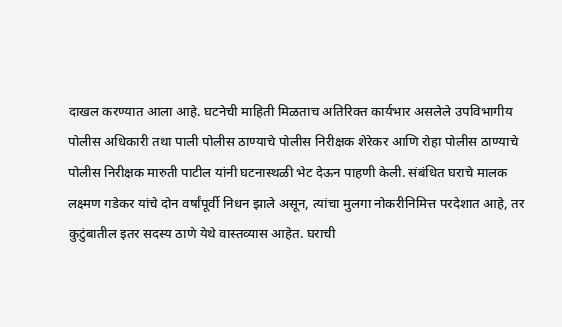दाखल करण्यात आला आहे. घटनेची माहिती मिळताच अतिरिक्त कार्यभार असलेले उपविभागीय पोलीस अधिकारी तथा पाली पोलीस ठाण्याचे पोलीस निरीक्षक शेरेकर आणि रोहा पोलीस ठाण्याचे पोलीस निरीक्षक मारुती पाटील यांनी घटनास्थळी भेट देऊन पाहणी केली. संबंधित घराचे मालक लक्ष्मण गडेकर यांचे दोन वर्षांपूर्वी निधन झाले असून, त्यांचा मुलगा नोकरीनिमित्त परदेशात आहे, तर कुटुंबातील इतर सदस्य ठाणे येथे वास्तव्यास आहेत. घराची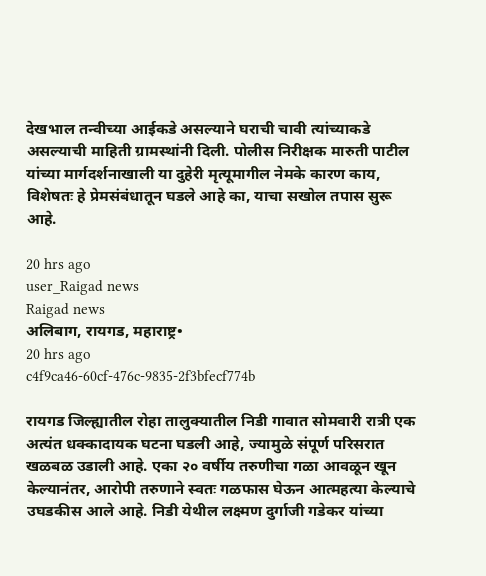देखभाल तन्वीच्या आईकडे असल्याने घराची चावी त्यांच्याकडे असल्याची माहिती ग्रामस्थांनी दिली. पोलीस निरीक्षक मारुती पाटील यांच्या मार्गदर्शनाखाली या दुहेरी मृत्यूमागील नेमके कारण काय, विशेषतः हे प्रेमसंबंधातून घडले आहे का, याचा सखोल तपास सुरू आहे.

20 hrs ago
user_Raigad news
Raigad news
अलिबाग, रायगड, महाराष्ट्र•
20 hrs ago
c4f9ca46-60cf-476c-9835-2f3bfecf774b

रायगड जिल्ह्यातील रोहा तालुक्यातील निडी गावात सोमवारी रात्री एक अत्यंत धक्कादायक घटना घडली आहे, ज्यामुळे संपूर्ण परिसरात खळबळ उडाली आहे. एका २० वर्षीय तरुणीचा गळा आवळून खून केल्यानंतर, आरोपी तरुणाने स्वतः गळफास घेऊन आत्महत्या केल्याचे उघडकीस आले आहे. निडी येथील लक्ष्मण दुर्गाजी गडेकर यांच्या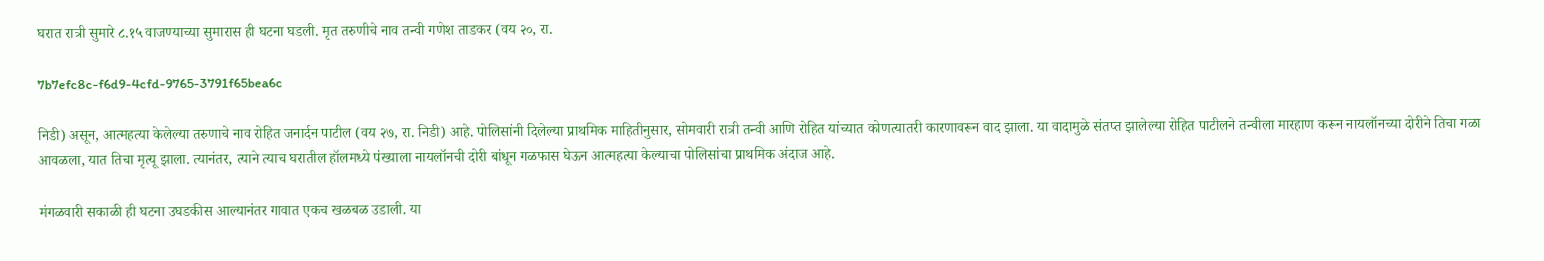घरात रात्री सुमारे ८.१५ वाजण्याच्या सुमारास ही घटना घडली. मृत तरुणीचे नाव तन्वी गणेश ताडकर (वय २०, रा.

7b7efc8c-f6d9-4cfd-9765-3791f65bea6c

निडी) असून, आत्महत्या केलेल्या तरुणाचे नाव रोहित जनार्दन पाटील (वय २७, रा. निडी) आहे. पोलिसांनी दिलेल्या प्राथमिक माहितीनुसार, सोमवारी रात्री तन्वी आणि रोहित यांच्यात कोणत्यातरी कारणावरून वाद झाला. या वादामुळे संतप्त झालेल्या रोहित पाटीलने तन्वीला मारहाण करून नायलॉनच्या दोरीने तिचा गळा आवळला, यात तिचा मृत्यू झाला. त्यानंतर, त्याने त्याच घरातील हॉलमध्ये पंख्याला नायलॉनची दोरी बांधून गळफास घेऊन आत्महत्या केल्याचा पोलिसांचा प्राथमिक अंदाज आहे.

मंगळवारी सकाळी ही घटना उघडकीस आल्यानंतर गावात एकच खळबळ उडाली. या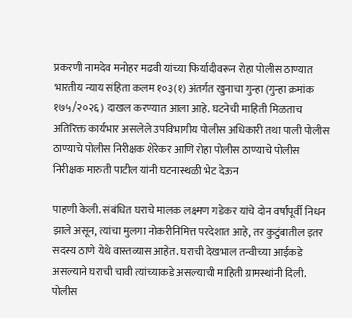प्रकरणी नामदेव मनोहर मढवी यांच्या फिर्यादीवरून रोहा पोलीस ठाण्यात भारतीय न्याय संहिता कलम १०३(१) अंतर्गत खुनाचा गुन्हा (गुन्हा क्रमांक १७५/२०२६) दाखल करण्यात आला आहे. घटनेची माहिती मिळताच अतिरिक्त कार्यभार असलेले उपविभागीय पोलीस अधिकारी तथा पाली पोलीस ठाण्याचे पोलीस निरीक्षक शेरेकर आणि रोहा पोलीस ठाण्याचे पोलीस निरीक्षक मारुती पाटील यांनी घटनास्थळी भेट देऊन

पाहणी केली. संबंधित घराचे मालक लक्ष्मण गडेकर यांचे दोन वर्षांपूर्वी निधन झाले असून, त्यांचा मुलगा नोकरीनिमित्त परदेशात आहे, तर कुटुंबातील इतर सदस्य ठाणे येथे वास्तव्यास आहेत. घराची देखभाल तन्वीच्या आईकडे असल्याने घराची चावी त्यांच्याकडे असल्याची माहिती ग्रामस्थांनी दिली. पोलीस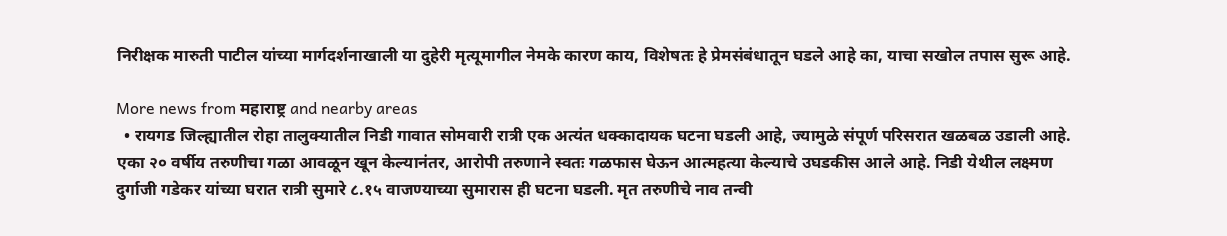निरीक्षक मारुती पाटील यांच्या मार्गदर्शनाखाली या दुहेरी मृत्यूमागील नेमके कारण काय, विशेषतः हे प्रेमसंबंधातून घडले आहे का, याचा सखोल तपास सुरू आहे.

More news from महाराष्ट्र and nearby areas
  • रायगड जिल्ह्यातील रोहा तालुक्यातील निडी गावात सोमवारी रात्री एक अत्यंत धक्कादायक घटना घडली आहे, ज्यामुळे संपूर्ण परिसरात खळबळ उडाली आहे. एका २० वर्षीय तरुणीचा गळा आवळून खून केल्यानंतर, आरोपी तरुणाने स्वतः गळफास घेऊन आत्महत्या केल्याचे उघडकीस आले आहे. निडी येथील लक्ष्मण दुर्गाजी गडेकर यांच्या घरात रात्री सुमारे ८.१५ वाजण्याच्या सुमारास ही घटना घडली. मृत तरुणीचे नाव तन्वी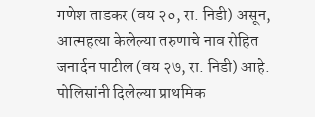गणेश ताडकर (वय २०, रा. निडी) असून, आत्महत्या केलेल्या तरुणाचे नाव रोहित जनार्दन पाटील (वय २७, रा. निडी) आहे. पोलिसांनी दिलेल्या प्राथमिक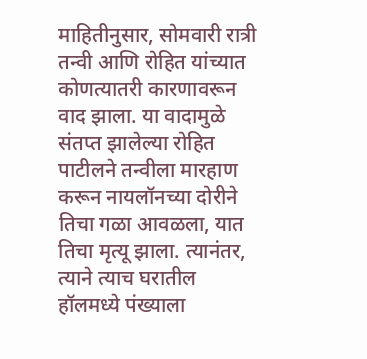माहितीनुसार, सोमवारी रात्री तन्वी आणि रोहित यांच्यात कोणत्यातरी कारणावरून वाद झाला. या वादामुळे संतप्त झालेल्या रोहित पाटीलने तन्वीला मारहाण करून नायलॉनच्या दोरीने तिचा गळा आवळला, यात तिचा मृत्यू झाला. त्यानंतर, त्याने त्याच घरातील हॉलमध्ये पंख्याला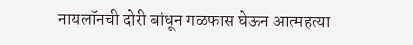नायलॉनची दोरी बांधून गळफास घेऊन आत्महत्या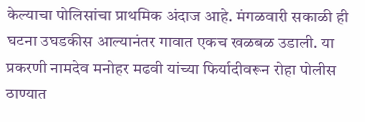केल्याचा पोलिसांचा प्राथमिक अंदाज आहे. मंगळवारी सकाळी ही घटना उघडकीस आल्यानंतर गावात एकच खळबळ उडाली. या प्रकरणी नामदेव मनोहर मढवी यांच्या फिर्यादीवरून रोहा पोलीस ठाण्यात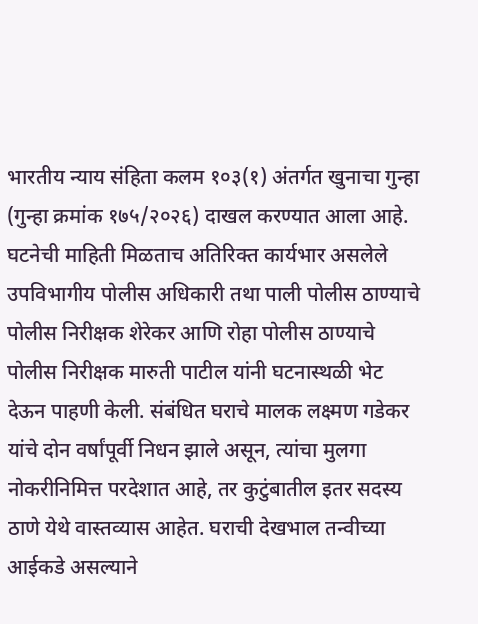भारतीय न्याय संहिता कलम १०३(१) अंतर्गत खुनाचा गुन्हा (गुन्हा क्रमांक १७५/२०२६) दाखल करण्यात आला आहे. घटनेची माहिती मिळताच अतिरिक्त कार्यभार असलेले उपविभागीय पोलीस अधिकारी तथा पाली पोलीस ठाण्याचे पोलीस निरीक्षक शेरेकर आणि रोहा पोलीस ठाण्याचे पोलीस निरीक्षक मारुती पाटील यांनी घटनास्थळी भेट देऊन पाहणी केली. संबंधित घराचे मालक लक्ष्मण गडेकर यांचे दोन वर्षांपूर्वी निधन झाले असून, त्यांचा मुलगा नोकरीनिमित्त परदेशात आहे, तर कुटुंबातील इतर सदस्य ठाणे येथे वास्तव्यास आहेत. घराची देखभाल तन्वीच्या आईकडे असल्याने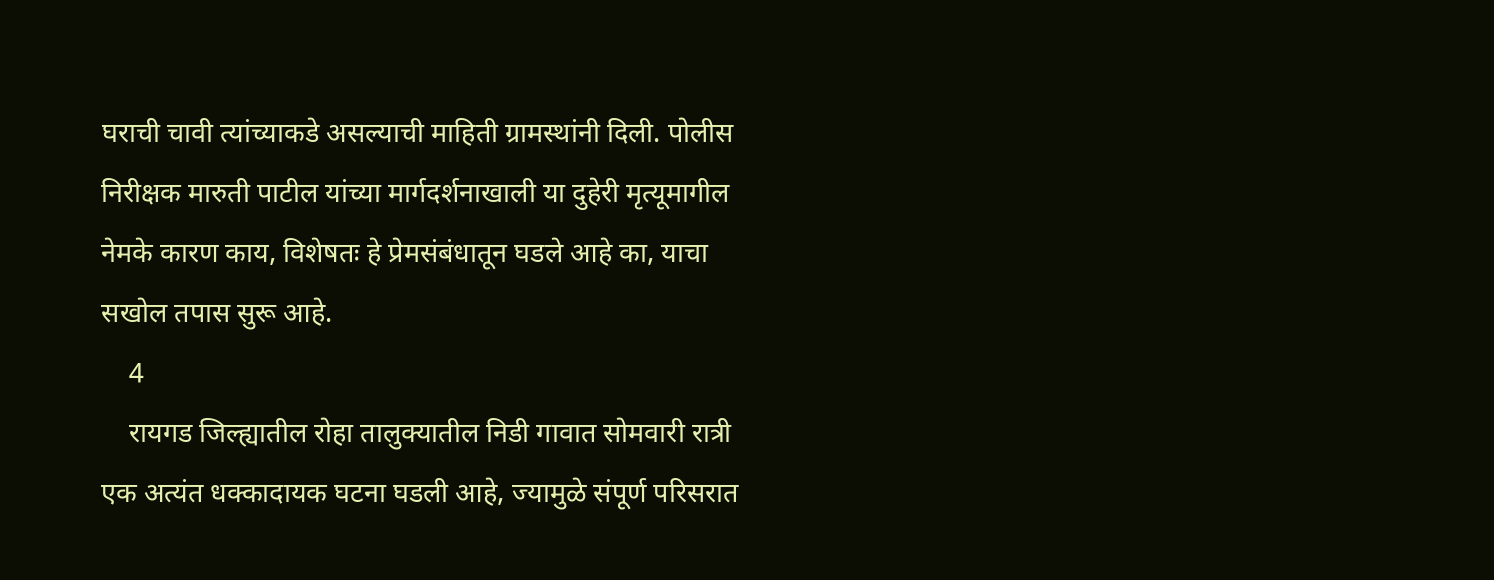घराची चावी त्यांच्याकडे असल्याची माहिती ग्रामस्थांनी दिली. पोलीस निरीक्षक मारुती पाटील यांच्या मार्गदर्शनाखाली या दुहेरी मृत्यूमागील नेमके कारण काय, विशेषतः हे प्रेमसंबंधातून घडले आहे का, याचा सखोल तपास सुरू आहे.
    4
    रायगड जिल्ह्यातील रोहा तालुक्यातील निडी गावात सोमवारी रात्री एक अत्यंत धक्कादायक घटना घडली आहे, ज्यामुळे संपूर्ण परिसरात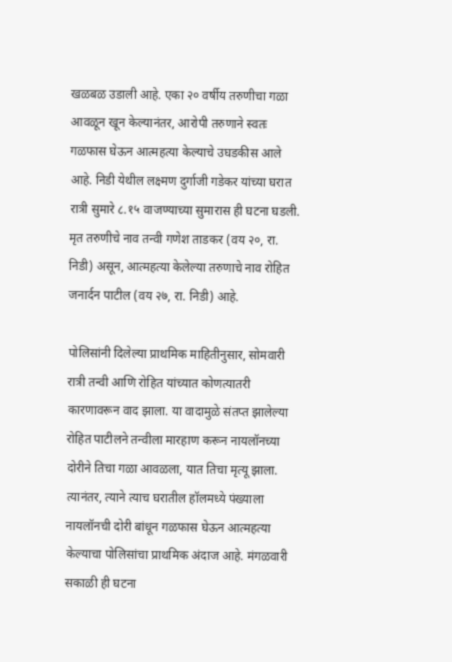खळबळ उडाली आहे. एका २० वर्षीय तरुणीचा गळा आवळून खून केल्यानंतर, आरोपी तरुणाने स्वतः गळफास घेऊन आत्महत्या केल्याचे उघडकीस आले आहे. निडी येथील लक्ष्मण दुर्गाजी गडेकर यांच्या घरात रात्री सुमारे ८.१५ वाजण्याच्या सुमारास ही घटना घडली. मृत तरुणीचे नाव तन्वी गणेश ताडकर (वय २०, रा. निडी) असून, आत्महत्या केलेल्या तरुणाचे नाव रोहित जनार्दन पाटील (वय २७, रा. निडी) आहे.

पोलिसांनी दिलेल्या प्राथमिक माहितीनुसार, सोमवारी रात्री तन्वी आणि रोहित यांच्यात कोणत्यातरी कारणावरून वाद झाला. या वादामुळे संतप्त झालेल्या रोहित पाटीलने तन्वीला मारहाण करून नायलॉनच्या दोरीने तिचा गळा आवळला, यात तिचा मृत्यू झाला. त्यानंतर, त्याने त्याच घरातील हॉलमध्ये पंख्याला नायलॉनची दोरी बांधून गळफास घेऊन आत्महत्या केल्याचा पोलिसांचा प्राथमिक अंदाज आहे. मंगळवारी सकाळी ही घटना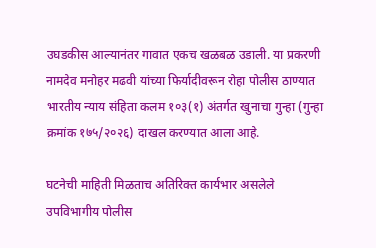उघडकीस आल्यानंतर गावात एकच खळबळ उडाली. या प्रकरणी नामदेव मनोहर मढवी यांच्या फिर्यादीवरून रोहा पोलीस ठाण्यात भारतीय न्याय संहिता कलम १०३(१) अंतर्गत खुनाचा गुन्हा (गुन्हा क्रमांक १७५/२०२६) दाखल करण्यात आला आहे.

घटनेची माहिती मिळताच अतिरिक्त कार्यभार असलेले उपविभागीय पोलीस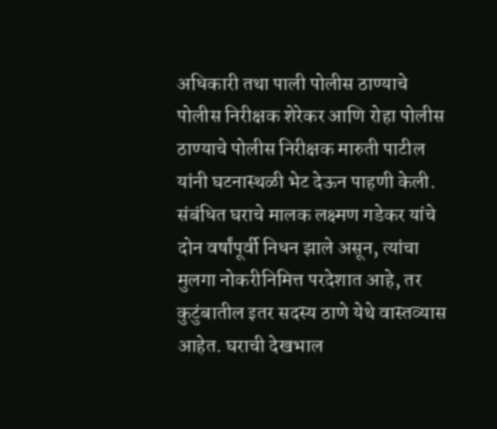अधिकारी तथा पाली पोलीस ठाण्याचे पोलीस निरीक्षक शेरेकर आणि रोहा पोलीस ठाण्याचे पोलीस निरीक्षक मारुती पाटील यांनी घटनास्थळी भेट देऊन पाहणी केली. संबंधित घराचे मालक लक्ष्मण गडेकर यांचे दोन वर्षांपूर्वी निधन झाले असून, त्यांचा मुलगा नोकरीनिमित्त परदेशात आहे, तर कुटुंबातील इतर सदस्य ठाणे येथे वास्तव्यास आहेत. घराची देखभाल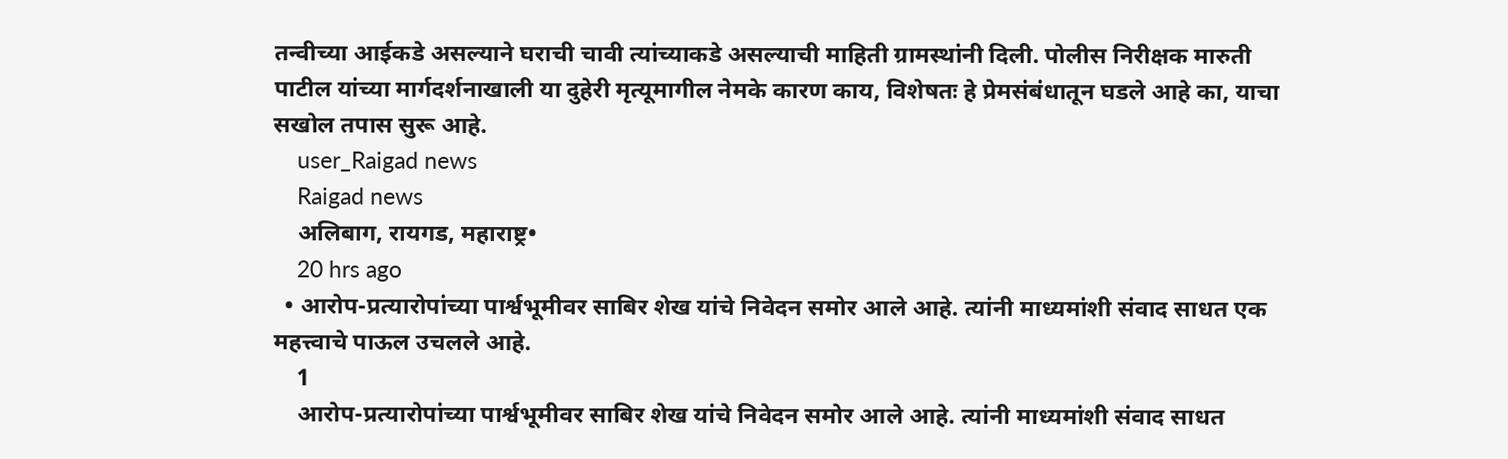तन्वीच्या आईकडे असल्याने घराची चावी त्यांच्याकडे असल्याची माहिती ग्रामस्थांनी दिली. पोलीस निरीक्षक मारुती पाटील यांच्या मार्गदर्शनाखाली या दुहेरी मृत्यूमागील नेमके कारण काय, विशेषतः हे प्रेमसंबंधातून घडले आहे का, याचा सखोल तपास सुरू आहे.
    user_Raigad news
    Raigad news
    अलिबाग, रायगड, महाराष्ट्र•
    20 hrs ago
  • आरोप-प्रत्यारोपांच्या पार्श्वभूमीवर साबिर शेख यांचे निवेदन समोर आले आहे. त्यांनी माध्यमांशी संवाद साधत एक महत्त्वाचे पाऊल उचलले आहे.
    1
    आरोप-प्रत्यारोपांच्या पार्श्वभूमीवर साबिर शेख यांचे निवेदन समोर आले आहे. त्यांनी माध्यमांशी संवाद साधत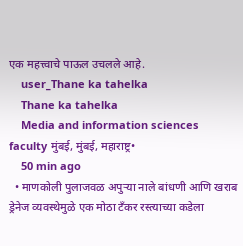एक महत्त्वाचे पाऊल उचलले आहे.
    user_Thane ka tahelka
    Thane ka tahelka
    Media and information sciences faculty मुंबई, मुंबई, महाराष्ट्र•
    50 min ago
  • माणकोली पुलाजवळ अपुऱ्या नाले बांधणी आणि खराब ड्रेनेज व्यवस्थेमुळे एक मोठा टँकर रस्त्याच्या कडेला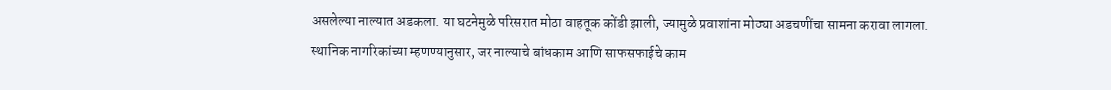असलेल्या नाल्यात अडकला. या घटनेमुळे परिसरात मोठा वाहतूक कोंडी झाली, ज्यामुळे प्रवाशांना मोठ्या अडचणींचा सामना करावा लागला. स्थानिक नागरिकांच्या म्हणण्यानुसार, जर नाल्याचे बांधकाम आणि साफसफाईचे काम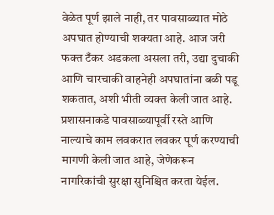वेळेत पूर्ण झाले नाही, तर पावसाळ्यात मोठे अपघात होण्याची शक्यता आहे. आज जरी फक्त टँकर अडकला असला तरी, उद्या दुचाकी आणि चारचाकी वाहनेही अपघातांना बळी पडू शकतात, अशी भीती व्यक्त केली जात आहे. प्रशासनाकडे पावसाळ्यापूर्वी रस्ते आणि नाल्याचे काम लवकरात लवकर पूर्ण करण्याची मागणी केली जात आहे, जेणेकरून नागरिकांची सुरक्षा सुनिश्चित करता येईल.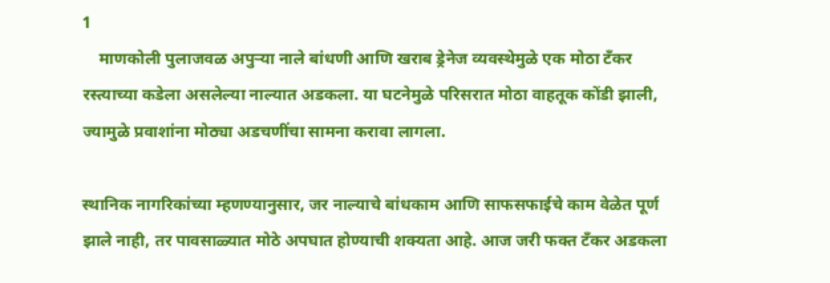1
    माणकोली पुलाजवळ अपुऱ्या नाले बांधणी आणि खराब ड्रेनेज व्यवस्थेमुळे एक मोठा टँकर रस्त्याच्या कडेला असलेल्या नाल्यात अडकला. या घटनेमुळे परिसरात मोठा वाहतूक कोंडी झाली, ज्यामुळे प्रवाशांना मोठ्या अडचणींचा सामना करावा लागला.

स्थानिक नागरिकांच्या म्हणण्यानुसार, जर नाल्याचे बांधकाम आणि साफसफाईचे काम वेळेत पूर्ण झाले नाही, तर पावसाळ्यात मोठे अपघात होण्याची शक्यता आहे. आज जरी फक्त टँकर अडकला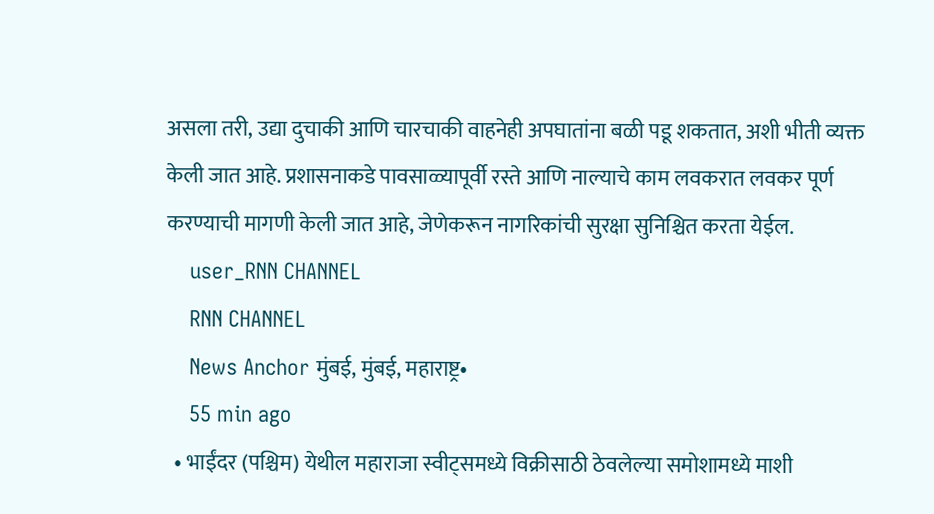असला तरी, उद्या दुचाकी आणि चारचाकी वाहनेही अपघातांना बळी पडू शकतात, अशी भीती व्यक्त केली जात आहे. प्रशासनाकडे पावसाळ्यापूर्वी रस्ते आणि नाल्याचे काम लवकरात लवकर पूर्ण करण्याची मागणी केली जात आहे, जेणेकरून नागरिकांची सुरक्षा सुनिश्चित करता येईल.
    user_RNN CHANNEL
    RNN CHANNEL
    News Anchor मुंबई, मुंबई, महाराष्ट्र•
    55 min ago
  • भाईंदर (पश्चिम) येथील महाराजा स्वीट्समध्ये विक्रीसाठी ठेवलेल्या समोशामध्ये माशी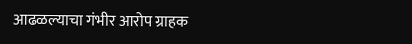आढळल्याचा गंभीर आरोप ग्राहक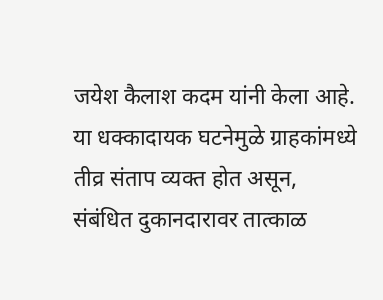जयेश कैलाश कदम यांनी केला आहे. या धक्कादायक घटनेमुळे ग्राहकांमध्ये तीव्र संताप व्यक्त होत असून, संबंधित दुकानदारावर तात्काळ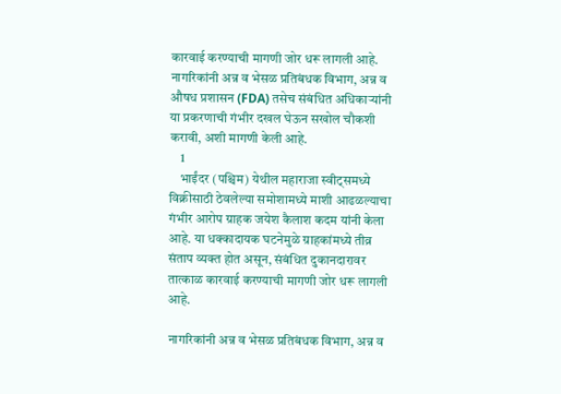कारवाई करण्याची मागणी जोर धरू लागली आहे. नागरिकांनी अन्न व भेसळ प्रतिबंधक विभाग, अन्न व औषध प्रशासन (FDA) तसेच संबंधित अधिकाऱ्यांनी या प्रकरणाची गंभीर दखल घेऊन सखोल चौकशी करावी, अशी मागणी केली आहे.
    1
    भाईंदर (पश्चिम) येथील महाराजा स्वीट्समध्ये विक्रीसाठी ठेवलेल्या समोशामध्ये माशी आढळल्याचा गंभीर आरोप ग्राहक जयेश कैलाश कदम यांनी केला आहे. या धक्कादायक घटनेमुळे ग्राहकांमध्ये तीव्र संताप व्यक्त होत असून, संबंधित दुकानदारावर तात्काळ कारवाई करण्याची मागणी जोर धरू लागली आहे.

नागरिकांनी अन्न व भेसळ प्रतिबंधक विभाग, अन्न व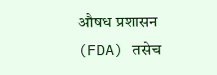औषध प्रशासन (FDA) तसेच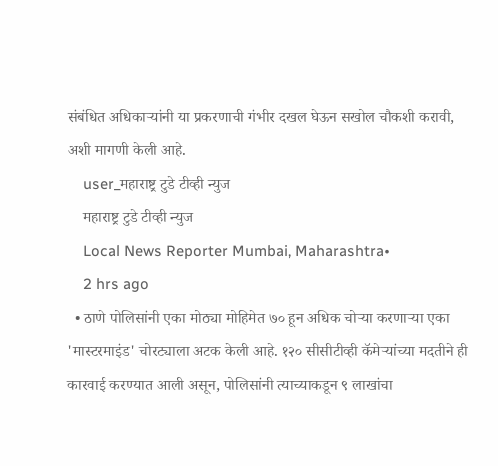संबंधित अधिकाऱ्यांनी या प्रकरणाची गंभीर दखल घेऊन सखोल चौकशी करावी, अशी मागणी केली आहे.
    user_महाराष्ट्र टुडे टीव्ही न्युज
    महाराष्ट्र टुडे टीव्ही न्युज
    Local News Reporter Mumbai, Maharashtra•
    2 hrs ago
  • ठाणे पोलिसांनी एका मोठ्या मोहिमेत ७० हून अधिक चोऱ्या करणाऱ्या एका 'मास्टरमाइंड' चोरट्याला अटक केली आहे. १२० सीसीटीव्ही कॅमेऱ्यांच्या मदतीने ही कारवाई करण्यात आली असून, पोलिसांनी त्याच्याकडून ९ लाखांचा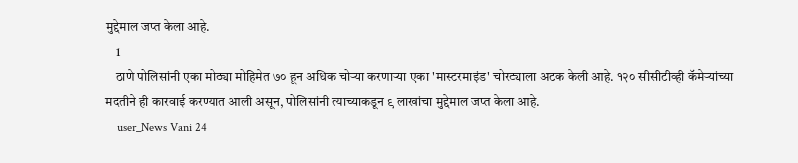मुद्देमाल जप्त केला आहे.
    1
    ठाणे पोलिसांनी एका मोठ्या मोहिमेत ७० हून अधिक चोऱ्या करणाऱ्या एका 'मास्टरमाइंड' चोरट्याला अटक केली आहे. १२० सीसीटीव्ही कॅमेऱ्यांच्या मदतीने ही कारवाई करण्यात आली असून, पोलिसांनी त्याच्याकडून ९ लाखांचा मुद्देमाल जप्त केला आहे.
    user_News Vani 24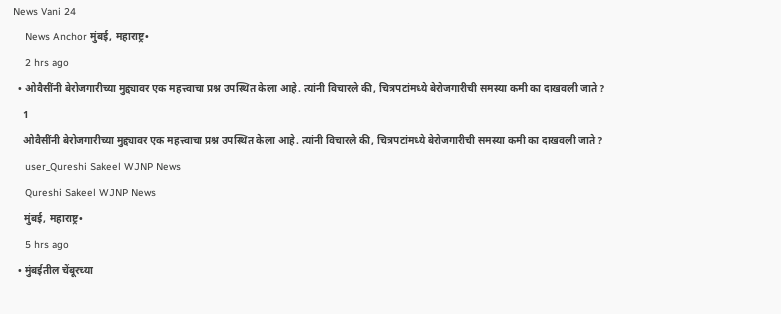News Vani 24
    News Anchor मुंबई, महाराष्ट्र•
    2 hrs ago
  • ओवैसींनी बेरोजगारीच्या मुद्द्यावर एक महत्त्वाचा प्रश्न उपस्थित केला आहे. त्यांनी विचारले की, चित्रपटांमध्ये बेरोजगारीची समस्या कमी का दाखवली जाते?
    1
    ओवैसींनी बेरोजगारीच्या मुद्द्यावर एक महत्त्वाचा प्रश्न उपस्थित केला आहे. त्यांनी विचारले की, चित्रपटांमध्ये बेरोजगारीची समस्या कमी का दाखवली जाते?
    user_Qureshi Sakeel WJNP News
    Qureshi Sakeel WJNP News
    मुंबई, महाराष्ट्र•
    5 hrs ago
  • मुंबईतील चेंबूरच्या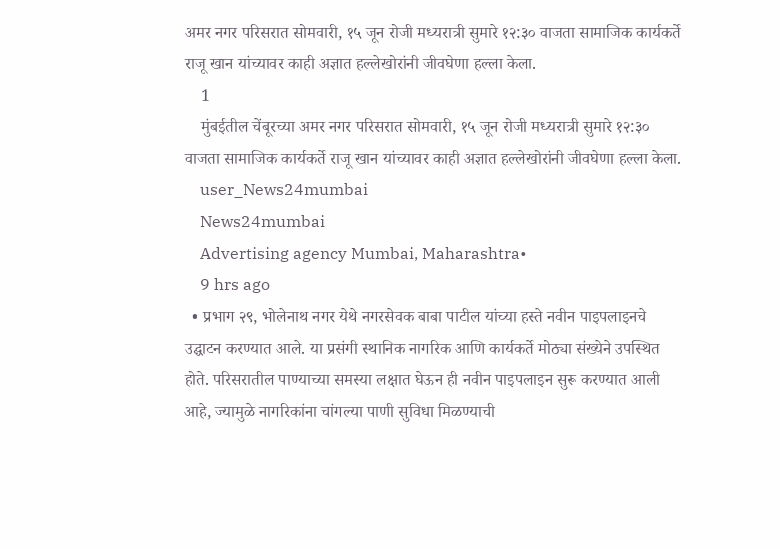अमर नगर परिसरात सोमवारी, १५ जून रोजी मध्यरात्री सुमारे १२:३० वाजता सामाजिक कार्यकर्ते राजू खान यांच्यावर काही अज्ञात हल्लेखोरांनी जीवघेणा हल्ला केला.
    1
    मुंबईतील चेंबूरच्या अमर नगर परिसरात सोमवारी, १५ जून रोजी मध्यरात्री सुमारे १२:३० वाजता सामाजिक कार्यकर्ते राजू खान यांच्यावर काही अज्ञात हल्लेखोरांनी जीवघेणा हल्ला केला.
    user_News24mumbai
    News24mumbai
    Advertising agency Mumbai, Maharashtra•
    9 hrs ago
  • प्रभाग २९, भोलेनाथ नगर येथे नगरसेवक बाबा पाटील यांच्या हस्ते नवीन पाइपलाइनचे उद्घाटन करण्यात आले. या प्रसंगी स्थानिक नागरिक आणि कार्यकर्ते मोठ्या संख्येने उपस्थित होते. परिसरातील पाण्याच्या समस्या लक्षात घेऊन ही नवीन पाइपलाइन सुरू करण्यात आली आहे, ज्यामुळे नागरिकांना चांगल्या पाणी सुविधा मिळण्याची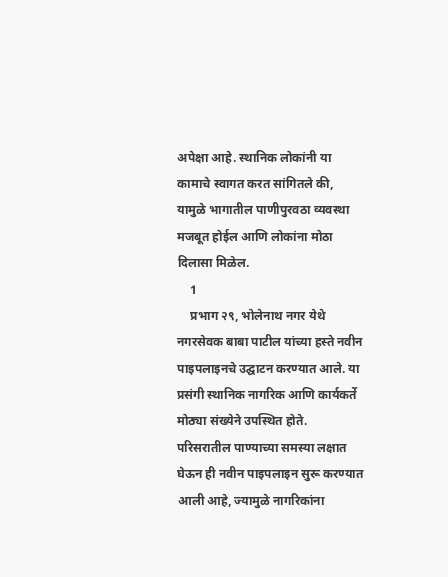अपेक्षा आहे. स्थानिक लोकांनी या कामाचे स्वागत करत सांगितले की, यामुळे भागातील पाणीपुरवठा व्यवस्था मजबूत होईल आणि लोकांना मोठा दिलासा मिळेल.
    1
    प्रभाग २९, भोलेनाथ नगर येथे नगरसेवक बाबा पाटील यांच्या हस्ते नवीन पाइपलाइनचे उद्घाटन करण्यात आले. या प्रसंगी स्थानिक नागरिक आणि कार्यकर्ते मोठ्या संख्येने उपस्थित होते. परिसरातील पाण्याच्या समस्या लक्षात घेऊन ही नवीन पाइपलाइन सुरू करण्यात आली आहे, ज्यामुळे नागरिकांना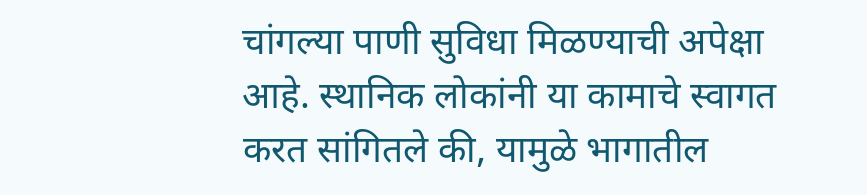चांगल्या पाणी सुविधा मिळण्याची अपेक्षा आहे. स्थानिक लोकांनी या कामाचे स्वागत करत सांगितले की, यामुळे भागातील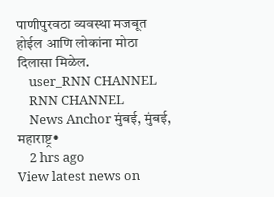पाणीपुरवठा व्यवस्था मजबूत होईल आणि लोकांना मोठा दिलासा मिळेल.
    user_RNN CHANNEL
    RNN CHANNEL
    News Anchor मुंबई, मुंबई, महाराष्ट्र•
    2 hrs ago
View latest news on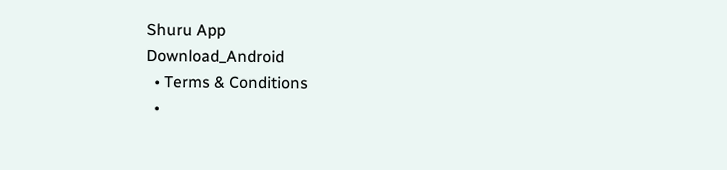Shuru App
Download_Android
  • Terms & Conditions
  •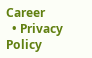Career
  • Privacy Policy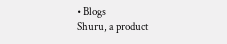• Blogs
Shuru, a product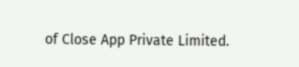of Close App Private Limited.